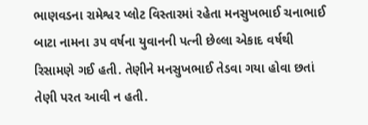ભાણવડના રામેશ્વર પ્લોટ વિસ્તારમાં રહેતા મનસુખભાઈ ચનાભાઈ બાટા નામના ૩૫ વર્ષના યુવાનની પત્ની છેલ્લા એકાદ વર્ષથી રિસામણે ગઈ હતી. તેણીને મનસુખભાઈ તેડવા ગયા હોવા છતાં તેણી પરત આવી ન હતી.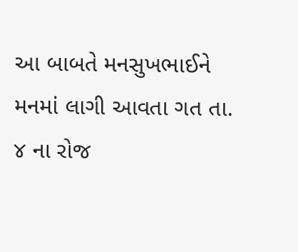આ બાબતે મનસુખભાઈને મનમાં લાગી આવતા ગત તા. ૪ ના રોજ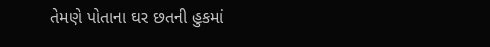તેમણે પોતાના ઘર છતની હુકમાં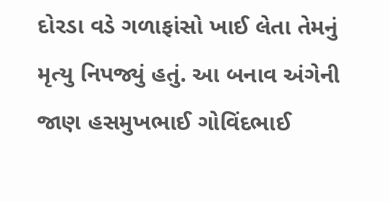દોરડા વડે ગળાફાંસો ખાઈ લેતા તેમનું મૃત્યુ નિપજ્યું હતું. આ બનાવ અંગેની જાણ હસમુખભાઈ ગોવિંદભાઈ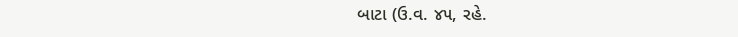બાટા (ઉ.વ. ૪૫, રહે.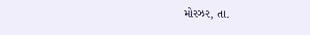મોરઝર, તા.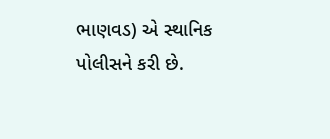ભાણવડ) એ સ્થાનિક પોલીસને કરી છે.